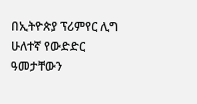በኢትዮጵያ ፕሪምየር ሊግ ሁለተኛ የውድድር ዓመታቸውን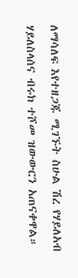ለማሳለፍ እየተዘጋጁ ሚገኙት ስሁል ሽረ የሃይለአብ ሃይለስላሰና ብሩክ ተሾመ ዝውውርን አጠናቀዋል።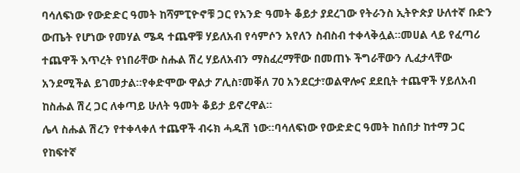ባሳለፍነው የውድድር ዓመት ከሻምፒዮኖቹ ጋር የአንድ ዓመት ቆይታ ያደረገው የትራንስ ኢትዮጵያ ሁለተኛ ቡድን ውጤት የሆነው የመሃል ሜዳ ተጨዋቹ ሃይለአብ የሳምሶን አየለን ስብስብ ተቀላቅሏል።መሀል ላይ የፈጣሪ ተጨዋች እጥረት የነበራቸው ስሑል ሽረ ሃይለአብን ማስፈረማቸው በመጠኑ ችግራቸውን ሊፈታላቸው አንደሚችል ይገመታል።የቀድሞው ዋልታ ፖሊስ፣መቐለ 70 አንደርታ፣ወልዋሎና ደደቢት ተጨዋች ሃይለአብ ከስሑል ሽረ ጋር ለቀጣይ ሁለት ዓመት ቆይታ ይኖረዋል።
ሌላ ስሑል ሽረን የተቀላቀለ ተጨዋች ብሩክ ሓዱሽ ነው።ባሳለፍነው የውድድር ዓመት ከሰበታ ከተማ ጋር የከፍተኛ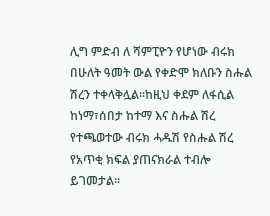ሊግ ምድብ ለ ሻምፒዮን የሆነው ብሩክ በሁለት ዓመት ውል የቀድሞ ክለቡን ስሑል ሽረን ተቀላቅሏል።ከዚህ ቀደም ለፋሲል ከነማ፣ሰበታ ከተማ እና ስሑል ሽረ የተጫወተው ብሩክ ሓዱሽ የስሑል ሽረ የአጥቂ ክፍል ያጠናክራል ተብሎ ይገመታል።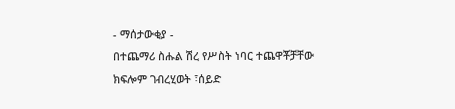- ማሰታውቂያ -
በተጨማሪ ስሑል ሽረ የሥስት ነባር ተጨዋቾቻቸው ክፍሎም ገብረሂወት ፣ሰይድ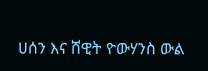ሀሰን እና ሸዊት ዮውሃንስ ውል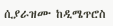ሲያራዝሙ ከዲሜጥሮስ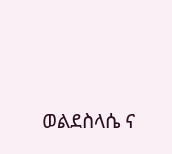ወልደስላሴ ና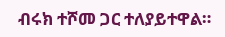ብሩክ ተሾመ ጋር ተለያይተዋል።